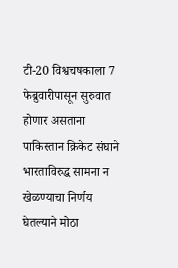टी-20 विश्वचषकाला 7 फेब्रुवारीपासून सुरुवात होणार असताना पाकिस्तान क्रिकेट संघाने भारताविरुद्ध सामना न खेळण्याचा निर्णय घेतल्याने मोठा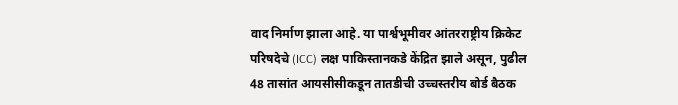वाद निर्माण झाला आहे. या पार्श्वभूमीवर आंतरराष्ट्रीय क्रिकेट परिषदेचे (ICC) लक्ष पाकिस्तानकडे केंद्रित झाले असून, पुढील 48 तासांत आयसीसीकडून तातडीची उच्चस्तरीय बोर्ड बैठक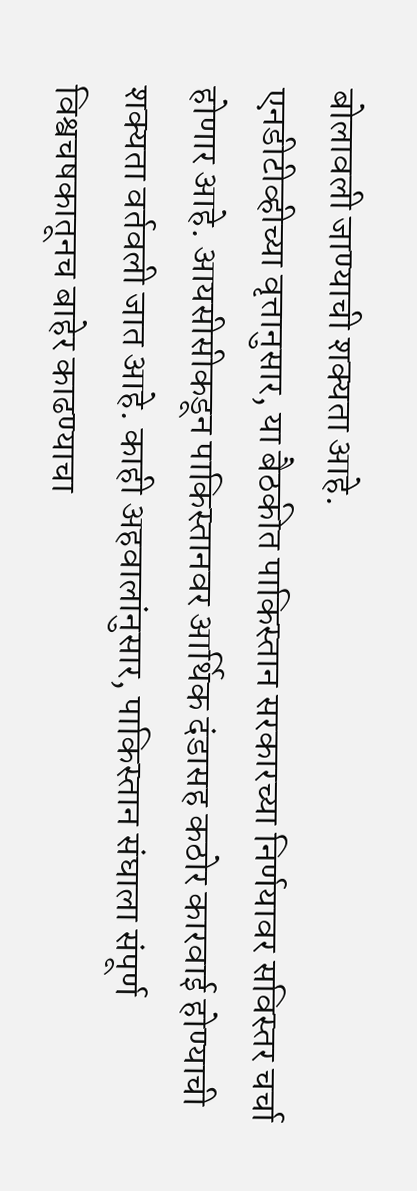बोलावली जाण्याची शक्यता आहे.
एनडीटीव्हीच्या वृत्तानुसार, या बैठकीत पाकिस्तान सरकारच्या निर्णयावर सविस्तर चर्चा होणार आहे. आयसीसीकडून पाकिस्तानवर आर्थिक दंडासह कठोर कारवाई होण्याची शक्यता वर्तवली जात आहे. काही अहवालांनुसार, पाकिस्तान संघाला संपूर्ण विश्वचषकातूनच बाहेर काढण्याचा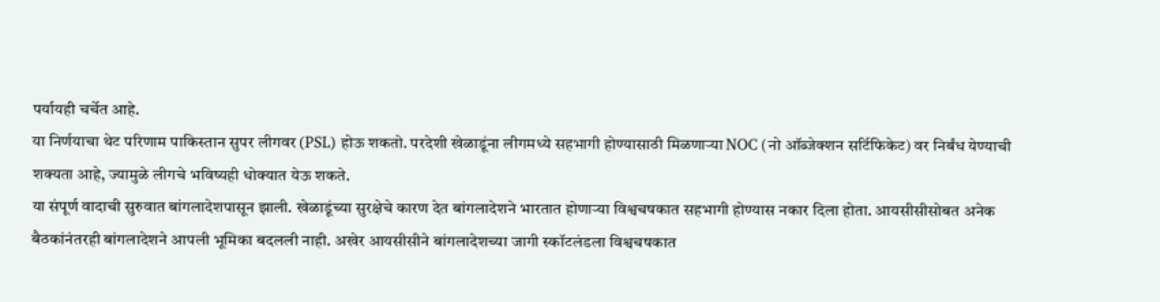पर्यायही चर्चेत आहे.
या निर्णयाचा थेट परिणाम पाकिस्तान सुपर लीगवर (PSL) होऊ शकतो. परदेशी खेळाडूंना लीगमध्ये सहभागी होण्यासाठी मिळणाऱ्या NOC (नो ऑब्जेक्शन सर्टिफिकेट) वर निर्बंध येण्याची शक्यता आहे, ज्यामुळे लीगचे भविष्यही धोक्यात येऊ शकते.
या संपूर्ण वादाची सुरुवात बांगलादेशपासून झाली. खेळाडूंच्या सुरक्षेचे कारण देत बांगलादेशने भारतात होणाऱ्या विश्वचषकात सहभागी होण्यास नकार दिला होता. आयसीसीसोबत अनेक बैठकांनंतरही बांगलादेशने आपली भूमिका बदलली नाही. अखेर आयसीसीने बांगलादेशच्या जागी स्कॉटलंडला विश्वचषकात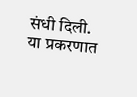संधी दिली.
या प्रकरणात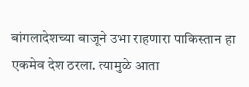बांगलादेशच्या बाजूने उभा राहणारा पाकिस्तान हा एकमेव देश ठरला. त्यामुळे आता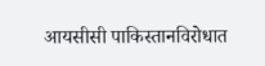आयसीसी पाकिस्तानविरोधात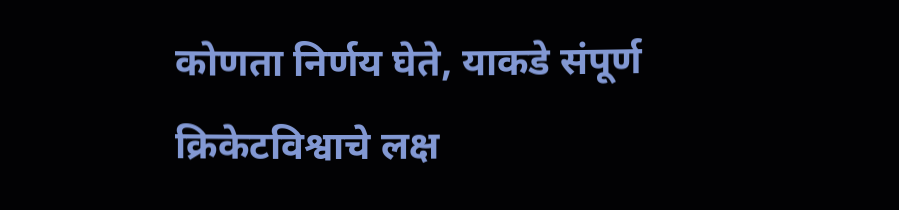कोणता निर्णय घेते, याकडे संपूर्ण क्रिकेटविश्वाचे लक्ष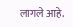लागले आहे.